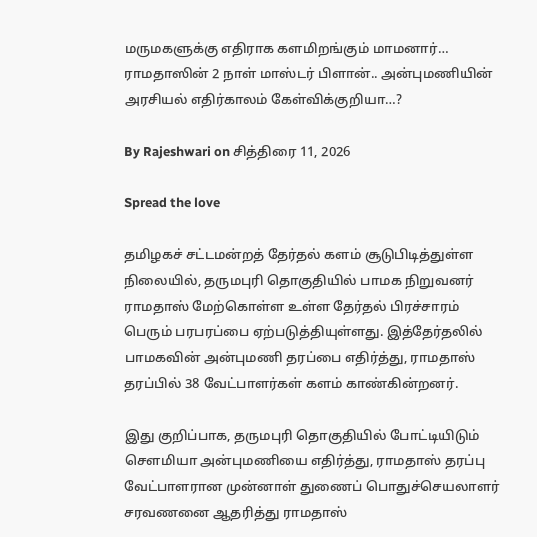மருமகளுக்கு எதிராக களமிறங்கும் மாமனார்… ராமதாஸின் 2 நாள் மாஸ்டர் பிளான்.. அன்புமணியின் அரசியல் எதிர்காலம் கேள்விக்குறியா…?

By Rajeshwari on சித்திரை 11, 2026

Spread the love

தமிழகச் சட்டமன்றத் தேர்தல் களம் சூடுபிடித்துள்ள நிலையில், தருமபுரி தொகுதியில் பாமக நிறுவனர் ராமதாஸ் மேற்கொள்ள உள்ள தேர்தல் பிரச்சாரம் பெரும் பரபரப்பை ஏற்படுத்தியுள்ளது. இத்தேர்தலில் பாமகவின் அன்புமணி தரப்பை எதிர்த்து, ராமதாஸ் தரப்பில் 38 வேட்பாளர்கள் களம் காண்கின்றனர்.

இது குறிப்பாக, தருமபுரி தொகுதியில் போட்டியிடும் செளமியா அன்புமணியை எதிர்த்து, ராமதாஸ் தரப்பு வேட்பாளரான முன்னாள் துணைப் பொதுச்செயலாளர் சரவணனை ஆதரித்து ராமதாஸ்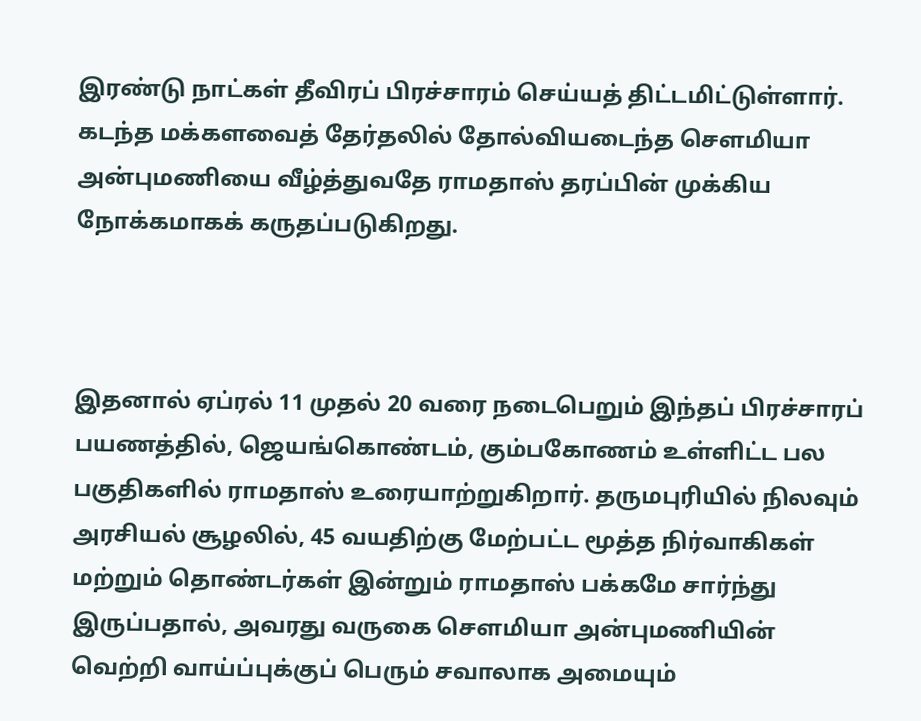இரண்டு நாட்கள் தீவிரப் பிரச்சாரம் செய்யத் திட்டமிட்டுள்ளார். கடந்த மக்களவைத் தேர்தலில் தோல்வியடைந்த செளமியா அன்புமணியை வீழ்த்துவதே ராமதாஸ் தரப்பின் முக்கிய நோக்கமாகக் கருதப்படுகிறது.



இதனால் ஏப்ரல் 11 முதல் 20 வரை நடைபெறும் இந்தப் பிரச்சாரப் பயணத்தில், ஜெயங்கொண்டம், கும்பகோணம் உள்ளிட்ட பல பகுதிகளில் ராமதாஸ் உரையாற்றுகிறார். தருமபுரியில் நிலவும் அரசியல் சூழலில், 45 வயதிற்கு மேற்பட்ட மூத்த நிர்வாகிகள் மற்றும் தொண்டர்கள் இன்றும் ராமதாஸ் பக்கமே சார்ந்து இருப்பதால், அவரது வருகை செளமியா அன்புமணியின் வெற்றி வாய்ப்புக்குப் பெரும் சவாலாக அமையும்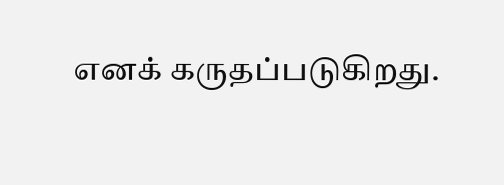எனக் கருதப்படுகிறது.